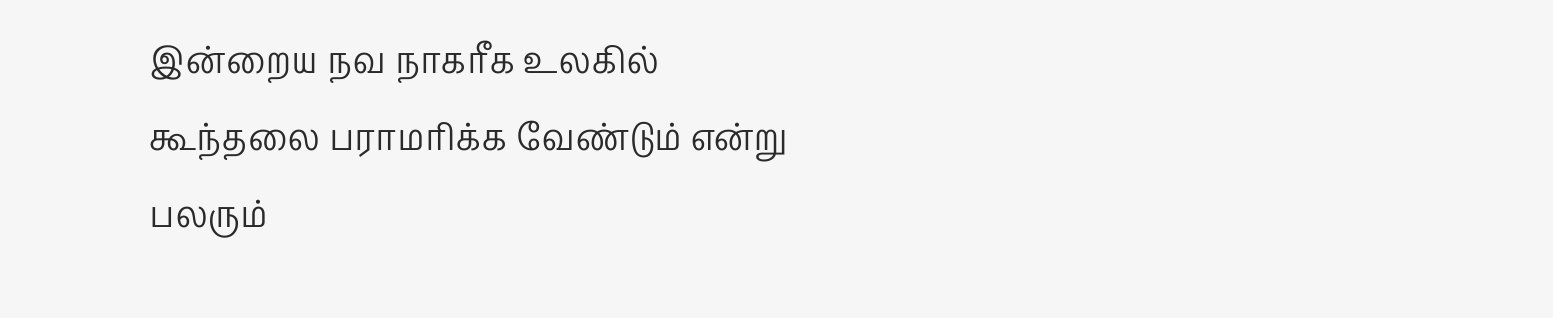இன்றைய நவ நாகரீக உலகில் கூந்தலை பராமரிக்க வேண்டும் என்று பலரும்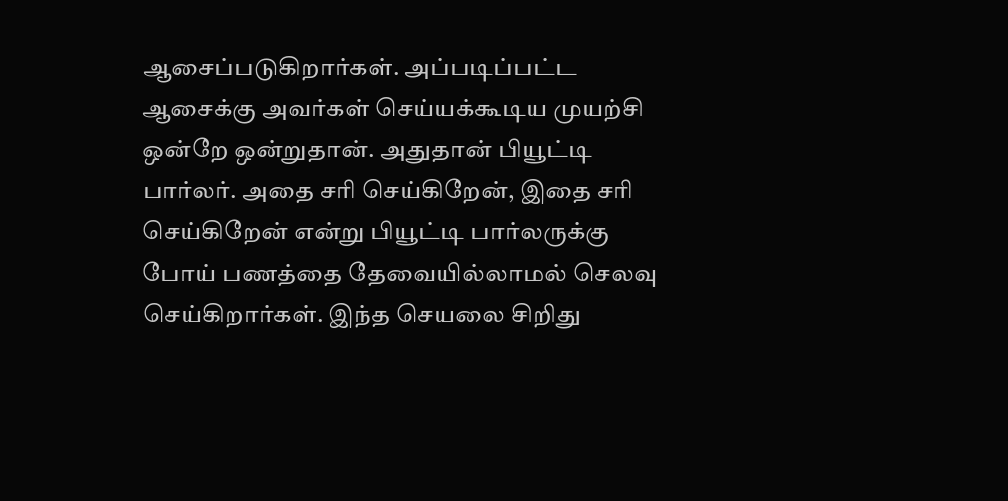ஆசைப்படுகிறார்கள். அப்படிப்பட்ட ஆசைக்கு அவர்கள் செய்யக்கூடிய முயற்சி ஒன்றே ஒன்றுதான். அதுதான் பியூட்டி பார்லர். அதை சரி செய்கிறேன், இதை சரி செய்கிறேன் என்று பியூட்டி பார்லருக்கு போய் பணத்தை தேவையில்லாமல் செலவு செய்கிறார்கள். இந்த செயலை சிறிது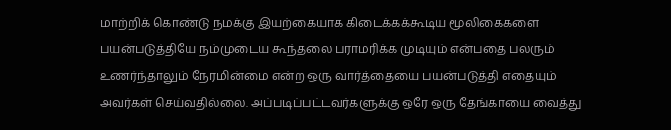மாற்றிக் கொண்டு நமக்கு இயற்கையாக கிடைக்கக்கூடிய மூலிகைகளை பயன்படுத்தியே நம்முடைய கூந்தலை பராமரிக்க முடியும் என்பதை பலரும் உணர்ந்தாலும் நேரமின்மை என்ற ஒரு வார்த்தையை பயன்படுத்தி எதையும் அவர்கள் செய்வதில்லை. அப்படிப்பட்டவர்களுக்கு ஒரே ஒரு தேங்காயை வைத்து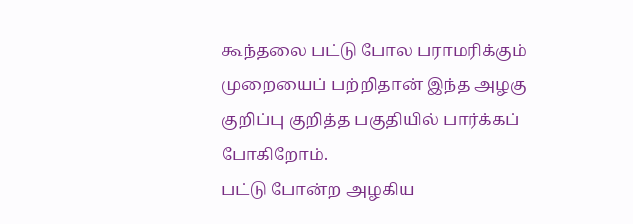கூந்தலை பட்டு போல பராமரிக்கும் முறையைப் பற்றிதான் இந்த அழகு குறிப்பு குறித்த பகுதியில் பார்க்கப் போகிறோம்.
பட்டு போன்ற அழகிய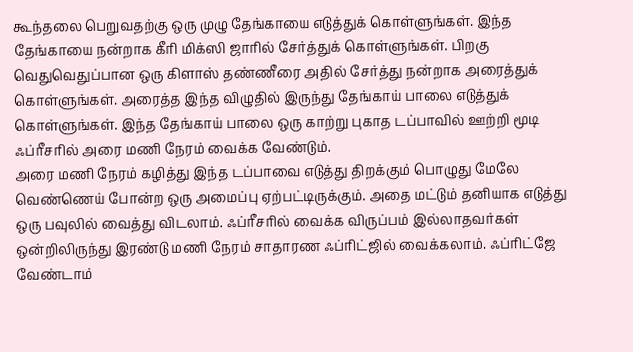கூந்தலை பெறுவதற்கு ஒரு முழு தேங்காயை எடுத்துக் கொள்ளுங்கள். இந்த தேங்காயை நன்றாக கீரி மிக்ஸி ஜாரில் சேர்த்துக் கொள்ளுங்கள். பிறகு வெதுவெதுப்பான ஒரு கிளாஸ் தண்ணீரை அதில் சேர்த்து நன்றாக அரைத்துக் கொள்ளுங்கள். அரைத்த இந்த விழுதில் இருந்து தேங்காய் பாலை எடுத்துக் கொள்ளுங்கள். இந்த தேங்காய் பாலை ஒரு காற்று புகாத டப்பாவில் ஊற்றி மூடி ஃப்ரீசரில் அரை மணி நேரம் வைக்க வேண்டும்.
அரை மணி நேரம் கழித்து இந்த டப்பாவை எடுத்து திறக்கும் பொழுது மேலே வெண்ணெய் போன்ற ஒரு அமைப்பு ஏற்பட்டிருக்கும். அதை மட்டும் தனியாக எடுத்து ஒரு பவுலில் வைத்து விடலாம். ஃப்ரீசரில் வைக்க விருப்பம் இல்லாதவர்கள் ஒன்றிலிருந்து இரண்டு மணி நேரம் சாதாரண ஃப்ரிட்ஜில் வைக்கலாம். ஃப்ரிட்ஜே வேண்டாம்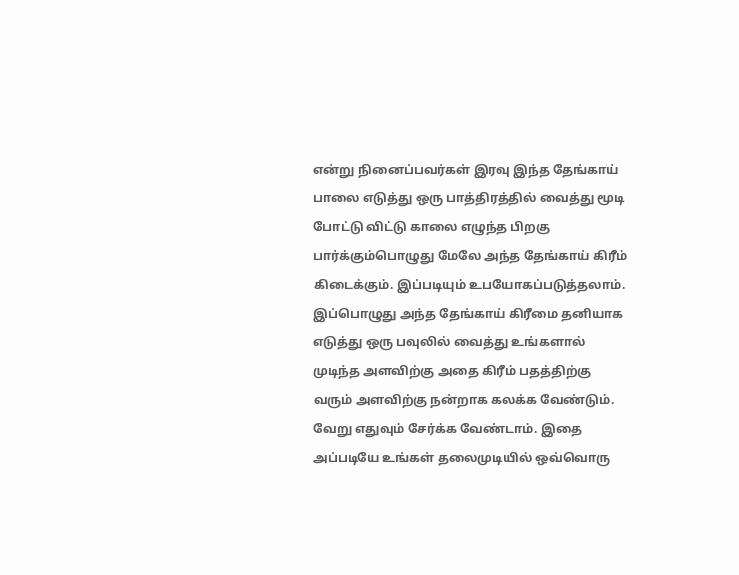என்று நினைப்பவர்கள் இரவு இந்த தேங்காய் பாலை எடுத்து ஒரு பாத்திரத்தில் வைத்து மூடி போட்டு விட்டு காலை எழுந்த பிறகு பார்க்கும்பொழுது மேலே அந்த தேங்காய் கிரீம் கிடைக்கும். இப்படியும் உபயோகப்படுத்தலாம்.
இப்பொழுது அந்த தேங்காய் கிரீமை தனியாக எடுத்து ஒரு பவுலில் வைத்து உங்களால் முடிந்த அளவிற்கு அதை கிரீம் பதத்திற்கு வரும் அளவிற்கு நன்றாக கலக்க வேண்டும். வேறு எதுவும் சேர்க்க வேண்டாம். இதை அப்படியே உங்கள் தலைமுடியில் ஒவ்வொரு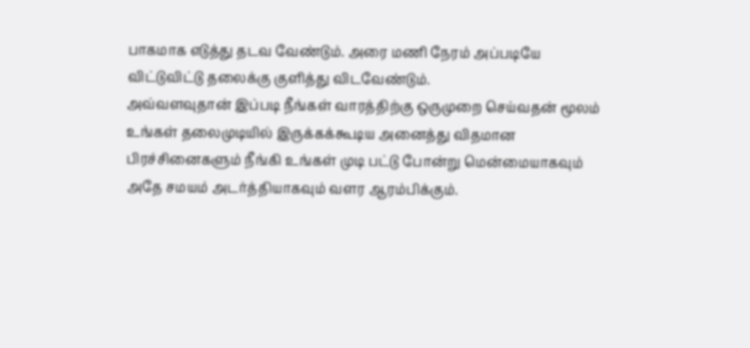பாகமாக எடுத்து தடவ வேண்டும். அரை மணி நேரம் அப்படியே விட்டுவிட்டு தலைக்கு குளித்து விடவேண்டும்.
அவ்வளவுதான் இப்படி நீங்கள் வாரத்திற்கு ஒருமுறை செய்வதன் மூலம் உங்கள் தலைமுடியில் இருக்கக்கூடிய அனைத்து விதமான பிரச்சினைகளும் நீங்கி உங்கள் முடி பட்டு போன்று மென்மையாகவும் அதே சமயம் அடர்த்தியாகவும் வளர ஆரம்பிக்கும்.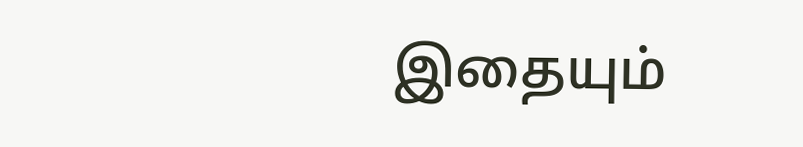இதையும்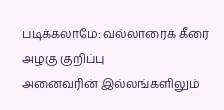படிக்கலாமே: வல்லாரைக் கீரை அழகு குறிப்பு
அனைவரின் இல்லங்களிலும்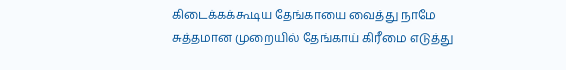கிடைக்கக்கூடிய தேங்காயை வைத்து நாமே சுத்தமான முறையில் தேங்காய் கிரீமை எடுத்து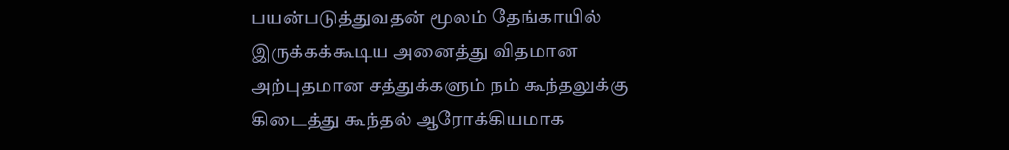பயன்படுத்துவதன் மூலம் தேங்காயில் இருக்கக்கூடிய அனைத்து விதமான அற்புதமான சத்துக்களும் நம் கூந்தலுக்கு கிடைத்து கூந்தல் ஆரோக்கியமாக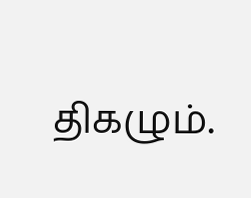திகழும்.